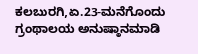ಕಲಬುರಗಿ,ಏ.23-ಮನೆಗೊಂದು ಗ್ರಂಥಾಲಯ ಅನುಷ್ಠಾನಮಾಡಿ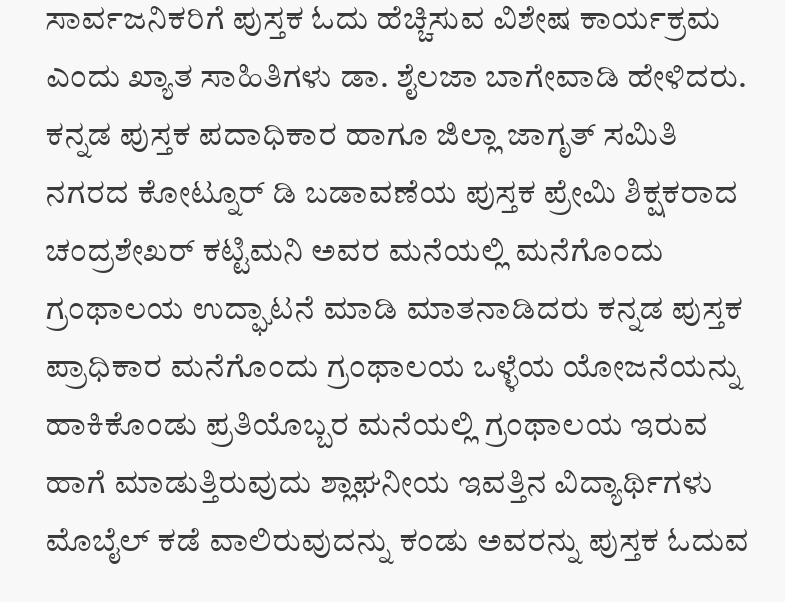ಸಾರ್ವಜನಿಕರಿಗೆ ಪುಸ್ತಕ ಓದು ಹೆಚ್ಚಿಸುವ ವಿಶೇಷ ಕಾರ್ಯಕ್ರಮ ಎಂದು ಖ್ಯಾತ ಸಾಹಿತಿಗಳು ಡಾ. ಶೈಲಜಾ ಬಾಗೇವಾಡಿ ಹೇಳಿದರು.
ಕನ್ನಡ ಪುಸ್ತಕ ಪದಾಧಿಕಾರ ಹಾಗೂ ಜಿಲ್ಲಾ ಜಾಗೃತ್ ಸಮಿತಿ ನಗರದ ಕೋಟ್ನೂರ್ ಡಿ ಬಡಾವಣೆಯ ಪುಸ್ತಕ ಪ್ರೇಮಿ ಶಿಕ್ಷಕರಾದ ಚಂದ್ರಶೇಖರ್ ಕಟ್ಟಿಮನಿ ಅವರ ಮನೆಯಲ್ಲಿ ಮನೆಗೊಂದು ಗ್ರಂಥಾಲಯ ಉದ್ಘಾಟನೆ ಮಾಡಿ ಮಾತನಾಡಿದರು ಕನ್ನಡ ಪುಸ್ತಕ ಪ್ರಾಧಿಕಾರ ಮನೆಗೊಂದು ಗ್ರಂಥಾಲಯ ಒಳ್ಳೆಯ ಯೋಜನೆಯನ್ನು ಹಾಕಿಕೊಂಡು ಪ್ರತಿಯೊಬ್ಬರ ಮನೆಯಲ್ಲಿ ಗ್ರಂಥಾಲಯ ಇರುವ ಹಾಗೆ ಮಾಡುತ್ತಿರುವುದು ಶ್ಲಾಘನೀಯ ಇವತ್ತಿನ ವಿದ್ಯಾರ್ಥಿಗಳು ಮೊಬೈಲ್ ಕಡೆ ವಾಲಿರುವುದನ್ನು ಕಂಡು ಅವರನ್ನು ಪುಸ್ತಕ ಓದುವ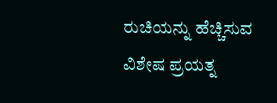ರುಚಿಯನ್ನು ಹೆಚ್ಚಿಸುವ ವಿಶೇಷ ಪ್ರಯತ್ನ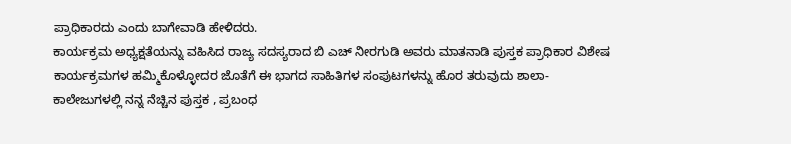ಪ್ರಾಧಿಕಾರದು ಎಂದು ಬಾಗೇವಾಡಿ ಹೇಳಿದರು.
ಕಾರ್ಯಕ್ರಮ ಅಧ್ಯಕ್ಷತೆಯನ್ನು ವಹಿಸಿದ ರಾಜ್ಯ ಸದಸ್ಯರಾದ ಬಿ ಎಚ್ ನೀರಗುಡಿ ಅವರು ಮಾತನಾಡಿ ಪುಸ್ತಕ ಪ್ರಾಧಿಕಾರ ವಿಶೇಷ ಕಾರ್ಯಕ್ರಮಗಳ ಹಮ್ಮಿಕೊಳ್ಳೋದರ ಜೊತೆಗೆ ಈ ಭಾಗದ ಸಾಹಿತಿಗಳ ಸಂಪುಟಗಳನ್ನು ಹೊರ ತರುವುದು ಶಾಲಾ-ಕಾಲೇಜುಗಳಲ್ಲಿ ನನ್ನ ನೆಚ್ಚಿನ ಪುಸ್ತಕ , ಪ್ರಬಂಧ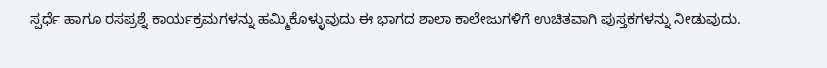ಸ್ಪರ್ಧೆ ಹಾಗೂ ರಸಪ್ರಶ್ನೆ ಕಾರ್ಯಕ್ರಮಗಳನ್ನು ಹಮ್ಮಿಕೊಳ್ಳುವುದು ಈ ಭಾಗದ ಶಾಲಾ ಕಾಲೇಜುಗಳಿಗೆ ಉಚಿತವಾಗಿ ಪುಸ್ತಕಗಳನ್ನು ನೀಡುವುದು.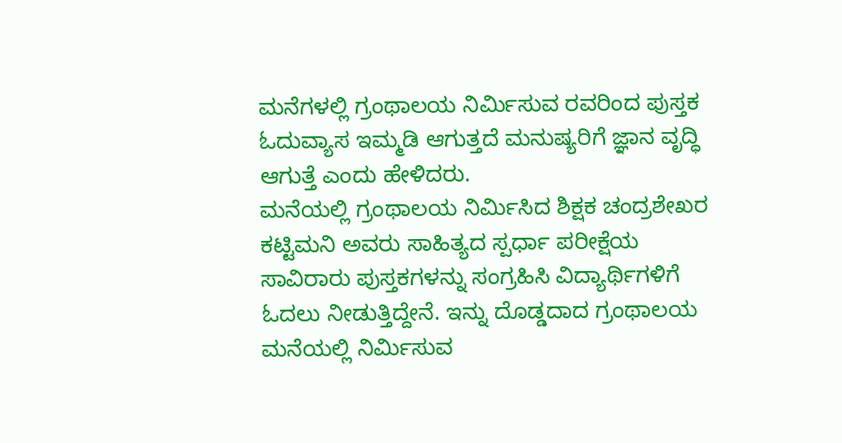ಮನೆಗಳಲ್ಲಿ ಗ್ರಂಥಾಲಯ ನಿರ್ಮಿಸುವ ರವರಿಂದ ಪುಸ್ತಕ ಓದುವ್ಯಾಸ ಇಮ್ಮಡಿ ಆಗುತ್ತದೆ ಮನುಷ್ಯರಿಗೆ ಜ್ಞಾನ ವೃದ್ಧಿ ಆಗುತ್ತೆ ಎಂದು ಹೇಳಿದರು.
ಮನೆಯಲ್ಲಿ ಗ್ರಂಥಾಲಯ ನಿರ್ಮಿಸಿದ ಶಿಕ್ಷಕ ಚಂದ್ರಶೇಖರ ಕಟ್ಟಿಮನಿ ಅವರು ಸಾಹಿತ್ಯದ ಸ್ಪರ್ಧಾ ಪರೀಕ್ಷೆಯ ಸಾವಿರಾರು ಪುಸ್ತಕಗಳನ್ನು ಸಂಗ್ರಹಿಸಿ ವಿದ್ಯಾರ್ಥಿಗಳಿಗೆ ಓದಲು ನೀಡುತ್ತಿದ್ದೇನೆ. ಇನ್ನು ದೊಡ್ಡದಾದ ಗ್ರಂಥಾಲಯ ಮನೆಯಲ್ಲಿ ನಿರ್ಮಿಸುವ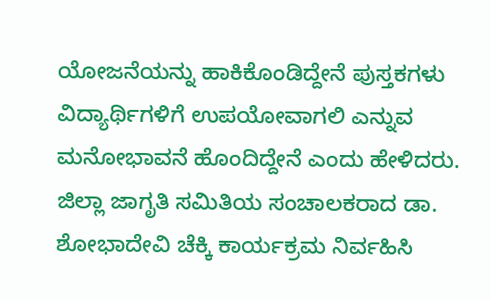ಯೋಜನೆಯನ್ನು ಹಾಕಿಕೊಂಡಿದ್ದೇನೆ ಪುಸ್ತಕಗಳು ವಿದ್ಯಾರ್ಥಿಗಳಿಗೆ ಉಪಯೋವಾಗಲಿ ಎನ್ನುವ ಮನೋಭಾವನೆ ಹೊಂದಿದ್ದೇನೆ ಎಂದು ಹೇಳಿದರು.
ಜಿಲ್ಲಾ ಜಾಗೃತಿ ಸಮಿತಿಯ ಸಂಚಾಲಕರಾದ ಡಾ. ಶೋಭಾದೇವಿ ಚೆಕ್ಕಿ ಕಾರ್ಯಕ್ರಮ ನಿರ್ವಹಿಸಿ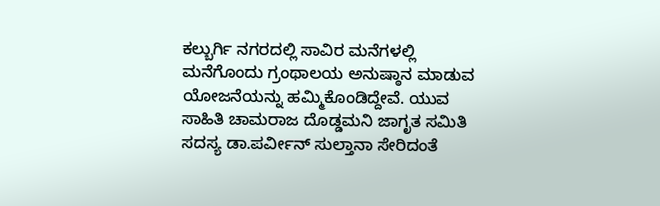ಕಲ್ಬುರ್ಗಿ ನಗರದಲ್ಲಿ ಸಾವಿರ ಮನೆಗಳಲ್ಲಿ ಮನೆಗೊಂದು ಗ್ರಂಥಾಲಯ ಅನುಷ್ಠಾನ ಮಾಡುವ ಯೋಜನೆಯನ್ನು ಹಮ್ಮಿಕೊಂಡಿದ್ದೇವೆ. ಯುವ ಸಾಹಿತಿ ಚಾಮರಾಜ ದೊಡ್ಡಮನಿ ಜಾಗೃತ ಸಮಿತಿ ಸದಸ್ಯ ಡಾ.ಪರ್ವೀನ್ ಸುಲ್ತಾನಾ ಸೇರಿದಂತೆ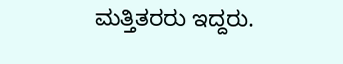ಮತ್ತಿತರರು ಇದ್ದರು.